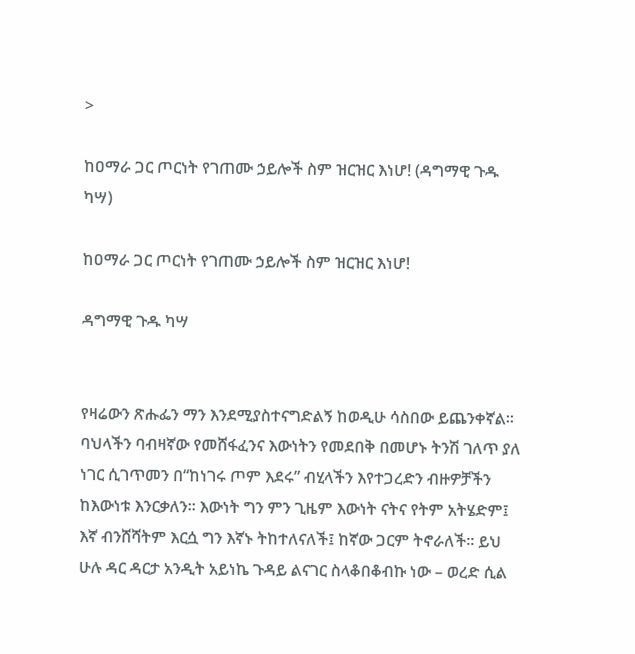>

ከዐማራ ጋር ጦርነት የገጠሙ ኃይሎች ስም ዝርዝር እነሆ! (ዳግማዊ ጉዱ ካሣ)

ከዐማራ ጋር ጦርነት የገጠሙ ኃይሎች ስም ዝርዝር እነሆ!

ዳግማዊ ጉዱ ካሣ


የዛሬውን ጽሑፌን ማን እንደሚያስተናግድልኝ ከወዲሁ ሳስበው ይጨንቀኛል፡፡ ባህላችን ባብዛኛው የመሸፋፈንና እውነትን የመደበቅ በመሆኑ ትንሽ ገለጥ ያለ ነገር ሲገጥመን በ“ከነገሩ ጦም እደሩ” ብሂላችን እየተጋረድን ብዙዎቻችን ከእውነቱ እንርቃለን፡፡ እውነት ግን ምን ጊዜም እውነት ናትና የትም አትሄድም፤ እኛ ብንሸሻትም እርሷ ግን እኛኑ ትከተለናለች፤ ከኛው ጋርም ትኖራለች፡፡ ይህ ሁሉ ዳር ዳርታ አንዲት አይነኬ ጉዳይ ልናገር ስላቆበቆብኩ ነው – ወረድ ሲል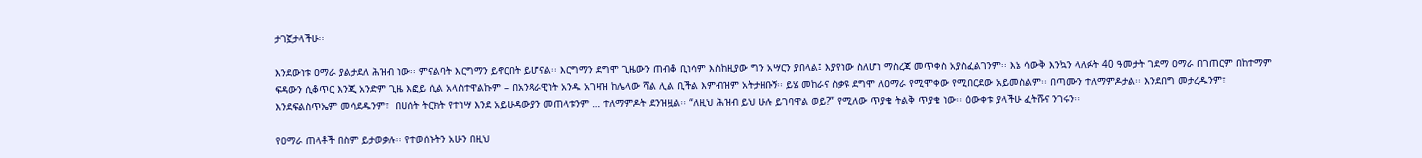ታገኟታላችሁ፡፡

እንደውነቱ ዐማራ ያልታደለ ሕዝብ ነው፡፡ ምናልባት እርግማን ይኖርበት ይሆናል፡፡ እርግማን ደግሞ ጊዜውን ጠብቆ ቢነሳም እስከዚያው ግን አሣርን ያበላል፤ እያየነው ስለሆነ ማስረጃ መጥቀስ አያስፈልገንም፡፡ እኔ ሳውቅ እንኳን ላለፉት 40 ዓመታት ገደማ ዐማራ በገጠርም በከተማም ፍዳውን ሲቆጥር እንጂ አንድም ጊዜ እፎይ ሲል አላስተዋልኩም – በአንጻራዊነት አንዱ አገዛዝ ከሌላው ሻል ሊል ቢችል እምብዝም አትታዘቡኝ፡፡ ይሄ መከራና ስቃዩ ደግሞ ለዐማራ የሚሞቀው የሚበርደው አይመስልም፡፡ በጣሙን ተለማምዶታል፡፡ እንደበግ መታረዱንም፣ እንደፍልስጥኤም መሳደዱንም፣  በሀሰት ትርክት የተነሣ እንደ አይሁዳውያን መጠላቱንም … ተለማምዶት ደንዝዟል፡፡ “ለዚህ ሕዝብ ይህ ሁሉ ይገባዋል ወይ?” የሚለው ጥያቄ ትልቅ ጥያቄ ነው፡፡ ዕውቀቱ ያላችሁ ፈትሹና ንገሩን፡፡

የዐማራ ጠላቶች በስም ይታወቃሉ፡፡ የተወሰኑትን አሁን በዚህ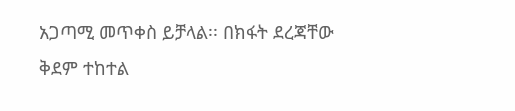አጋጣሚ መጥቀስ ይቻላል፡፡ በክፋት ደረጃቸው ቅደም ተከተል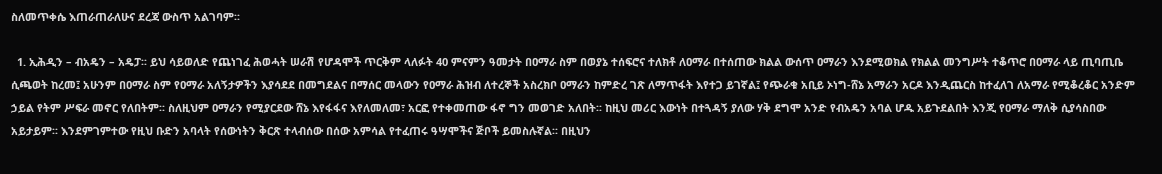ስለመጥቀሴ እጠራጠራለሁና ደረጃ ውስጥ አልገባም፡፡

  1. ኢሕዲን – ብአዴን – አዴፓ፡፡ ይህ ሳይወለድ የጨነገፈ ሕወሓት ሠራሽ የሆዳሞች ጥርቅም ላለፉት 40 ምናምን ዓመታት በዐማራ ስም በወያኔ ተሰፍሮና ተለክቶ ለዐማራ በተሰጠው ክልል ውሰጥ ዐማራን እንደሚወክል የክልል መንግሥት ተቆጥሮ በዐማራ ላይ ጢባጢቤ ሲጫወት ከረመ፤ አሁንም በዐማራ ስም የዐማራ አለኝታዎችን እያሳደደ በመግደልና በማሰር መላውን የዐማራ ሕዝብ ለተረኞች አስረክቦ ዐማራን ከምድረ ገጽ ለማጥፋት እየተጋ ይገኛል፤ የጭራቁ አቢይ ኦነግ-ሸኔ አማራን አርዶ እንዲጨርስ ከተፈለገ ለአማራ የሚቆረቆር አንድም ኃይል የትም ሥፍራ መኖር የለበትም፡፡ ስለዚህም ዐማራን የሚያርደው ሸኔ እየፋፋና እየለመለመ፣ አርፎ የተቀመጠው ፋኖ ግን መወገድ አለበት፡፡ ከዚህ መሪር እውነት በተጓዳኝ ያለው ሃቅ ደግሞ አንድ የብአዴን አባል ሆዱ አይጉደልበት እንጂ የዐማራ ማለቅ ሲያሳስበው አይታይም፡፡ እንደምገምተው የዚህ ቡድን አባላት የሰውነትን ቅርጽ ተላብሰው በሰው አምሳል የተፈጠሩ ዓሣሞችና ጅቦች ይመስሉኛል፡፡ በዚህን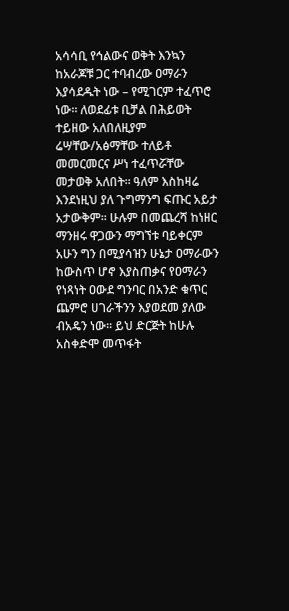አሳሳቢ የኅልውና ወቅት እንኳን ከአራጆቹ ጋር ተባብረው ዐማራን እያሳደዱት ነው – የሚገርም ተፈጥሮ ነው፡፡ ለወደፊቱ ቢቻል በሕይወት ተይዘው አለበለዚያም ሬሣቸው/አፅማቸው ተለይቶ መመርመርና ሥነ ተፈጥሯቸው መታወቅ አለበት፡፡ ዓለም እስከዛሬ እንደነዚህ ያለ ጉግማንግ ፍጡር አይታ አታውቅም፡፡ ሁሉም በመጨረሻ ከነዘር ማንዘሩ ዋጋውን ማግኘቱ ባይቀርም አሁን ግን በሚያሳዝን ሁኔታ ዐማራውን ከውስጥ ሆኖ እያስጠቃና የዐማራን የነጻነት ዐውደ ግንባር በአንድ ቁጥር ጨምሮ ሀገራችንን እያወደመ ያለው ብአዴን ነው፡፡ ይህ ድርጅት ከሁሉ አስቀድሞ መጥፋት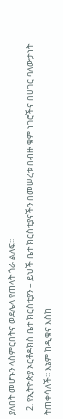ያለበት መሆኑን ላስምርበትና ወደሌላ የጠላት ጎራ ልለፍ፡፡
  2. የኢትዮጵያ ኦርቶዶክስ ቤተ ክርስቲያን – ይህች ቤተ ክርስቲያናችን በመሠረቱ በብዙ ቁም ነገሮችና በሀገር ባለውታነት ትጠቀሳለች፡፡ እኔም ከዲቁና እስከ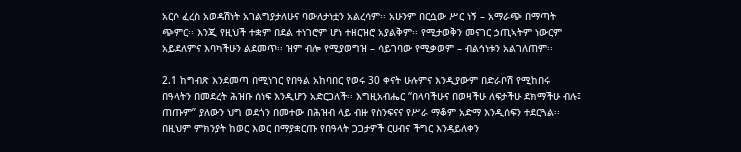አርሶ ፈረስ አወዳሽነት አገልግያታለሁና ባውለታነቷን አልረሳም፡፡ አሁንም በርሷው ሥር ነኝ – አማራጭ በማጣት ጭምር፡፡ እንጂ የዚህች ተቋም በደል ተነገሮም ሆነ ተዘርዝሮ አያልቅም፡፡ የሚታወቅን መናገር ኃጢኣትም ነውርም አይደለምና እባካችሁን ልደመጥ፡፡ ዝም ብሎ የሚያወግዝ – ሳይገባው የሚቃወም – ብልኅነቱን አልገለጠም፡፡

2.1 ከግብጽ እንደመጣ በሚነገር የበዓል አከባበር የወሩ 30 ቀናት ሁሉምና እንዲያውም በድራቦሽ የሚከበሩ በዓላትን በመደረት ሕዝቡ ሰነፍ እንዲሆን አድርጋለች፡፡ እግዚአብሔር “በላባችሁና በወዛችሁ ለፍታችሁ ደክማችሁ ብሉ፤ ጠጡም” ያለውን ህግ ወደጎን በመተው በሕዝብ ላይ ብዙ የስንፍናና የሥራ ማቆም አድማ እንዲሰፍን ተደርጓል፡፡ በዚህም ምክንያት ከወር እወር በማያቋርጡ የበዓላት ጋጋታዎች ርሀብና ችግር እንዳይለቀን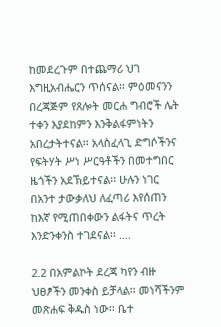ከመደረጉም በተጨማሪ ህገ እግዚአብሔርን ጥሰናል፡፡ ምዕመናንን በረጃጅም የጸሎት መርሐ ግብሮች ሌት ተቀን እያደከምን እንቅልፋምነትን አበረታትተናል፡፡ አላስፈላጊ ድግሶችንና የፍትሃት ሥነ ሥርዓቶችን በመተግበር ዜጎችን አደኽይተናል፡፡ ሁሉን ነገር በአንተ ታውቃለህ ለፈጣሪ እየሰጠን ከእኛ የሚጠበቀውን ልፋትና ጥረት እንድንቀንስ ተገደናል፡፡ ….

2.2 በአምልኮት ደረጃ ካየን ብዙ ህፀፆችን መንቀስ ይቻላል፡፡ መነሻችንም መጽሐፍ ቅዱስ ነው፡፡ ቤተ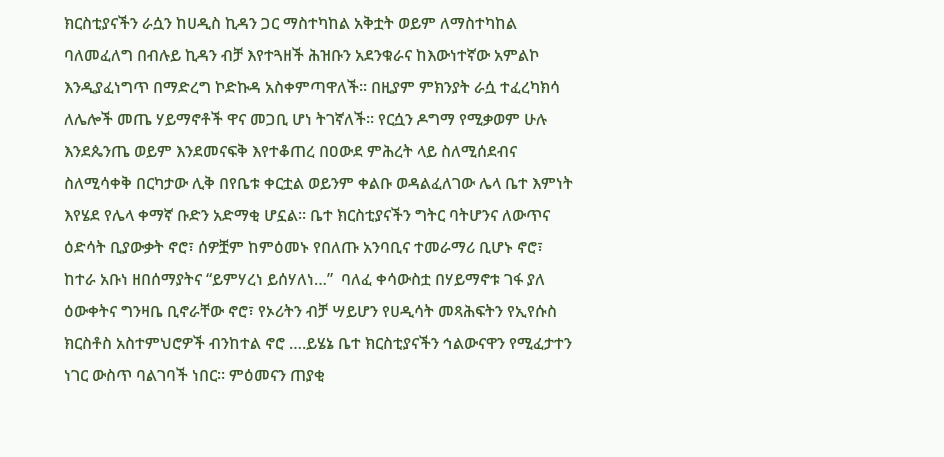ክርስቲያናችን ራሷን ከሀዲስ ኪዳን ጋር ማስተካከል አቅቷት ወይም ለማስተካከል ባለመፈለግ በብሉይ ኪዳን ብቻ እየተጓዘች ሕዝቡን አደንቁራና ከእውነተኛው አምልኮ እንዲያፈነግጥ በማድረግ ኮድኩዳ አስቀምጣዋለች፡፡ በዚያም ምክንያት ራሷ ተፈረካክሳ ለሌሎች መጤ ሃይማኖቶች ዋና መጋቢ ሆነ ትገኛለች፡፡ የርሷን ዶግማ የሚቃወም ሁሉ እንደጴንጤ ወይም እንደመናፍቅ እየተቆጠረ በዐውደ ምሕረት ላይ ስለሚሰደብና ስለሚሳቀቅ በርካታው ሊቅ በየቤቱ ቀርቷል ወይንም ቀልቡ ወዳልፈለገው ሌላ ቤተ እምነት እየሄደ የሌላ ቀማኛ ቡድን አድማቂ ሆኗል፡፡ ቤተ ክርስቲያናችን ግትር ባትሆንና ለውጥና ዕድሳት ቢያውቃት ኖሮ፣ ሰዎቿም ከምዕመኑ የበለጡ አንባቢና ተመራማሪ ቢሆኑ ኖሮ፣ ከተራ አቡነ ዘበሰማያትና “ይምሃረነ ይሰሃለነ…”  ባለፈ ቀሳውስቷ በሃይማኖቱ ገፋ ያለ ዕውቀትና ግንዛቤ ቢኖራቸው ኖሮ፣ የኦሪትን ብቻ ሣይሆን የሀዲሳት መጻሕፍትን የኢየሱስ ክርስቶስ አስተምህሮዎች ብንከተል ኖሮ ….ይሄኔ ቤተ ክርስቲያናችን ኅልውናዋን የሚፈታተን ነገር ውስጥ ባልገባች ነበር፡፡ ምዕመናን ጠያቂ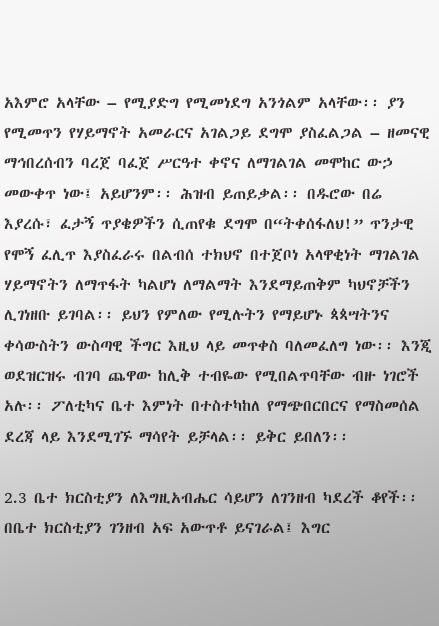አእምሮ አላቸው – የሚያድግ የሚመነደግ አንጎልም አላቸው፡፡ ያን የሚመጥን የሃይማኖት አመራርና አገልጋይ ደግሞ ያስፈልጋል – ዘመናዊ ማኅበረሰብን ባረጀ ባፈጀ ሥርዓተ ቀኖና ለማገልገል መሞከር ውኃ መውቀጥ ነው፤ አይሆንም፡፡ ሕዝብ ይጠይቃል፡፡ በዱሮው በሬ እያረሱ፣ ፈታኝ ጥያቄዎችን ሲጠየቁ ደግሞ በ“ትቀሰፋለህ!” ጥንታዊ የሞኝ ፈሊጥ እያስፈራሩ በልብሰ ተክህኖ በተጀቦነ አላዋቂነት ማገልገል ሃይማኖትን ለማጥፋት ካልሆነ ለማልማት እንደማይጠቅም ካህኖቻችን ሊገነዘቡ ይገባል፡፡ ይህን የምለው የሚሉትን የማይሆኑ ጳጳሣትንና ቀሳውስትን ውስጣዊ ችግር እዚህ ላይ መጥቀስ ባለመፈለግ ነው፡፡ እንጂ ወደዝርዝሩ ብገባ ጨዋው ከሊቅ ተብዬው የሚበልጥባቸው ብዙ ነገሮች አሉ፡፡ ፖለቲካና ቤተ እምነት በተስተካከለ የማጭበርበርና የማስመሰል ደረጃ ላይ እንደሚገኙ ማሳየት ይቻላል፡፡ ይቅር ይበለን፡፡

2.3 ቤተ ክርስቲያን ለእግዚአብሔር ሳይሆን ለገንዘብ ካደረች ቆየች፡፡ በቤተ ክርስቲያን ገንዘብ አፍ አውጥቶ ይናገራል፤ እግር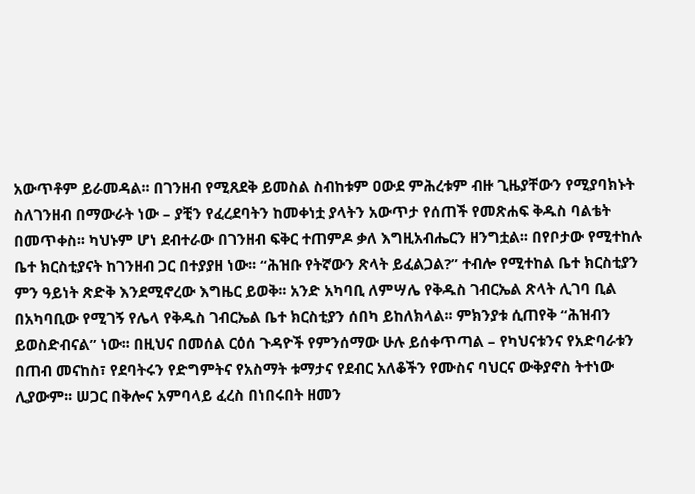አውጥቶም ይራመዳል፡፡ በገንዘብ የሚጸደቅ ይመስል ስብከቱም ዐውደ ምሕረቱም ብዙ ጊዜያቸውን የሚያባክኑት ስለገንዘብ በማውራት ነው – ያቺን የፈረደባትን ከመቀነቷ ያላትን አውጥታ የሰጠች የመጽሐፍ ቅዱስ ባልቴት በመጥቀስ፡፡ ካህኑም ሆነ ደብተራው በገንዘብ ፍቅር ተጠምዶ ቃለ እግዚአብሔርን ዘንግቷል፡፡ በየቦታው የሚተከሉ ቤተ ክርስቲያናት ከገንዘብ ጋር በተያያዘ ነው፡፡ “ሕዝቡ የትኛውን ጽላት ይፈልጋል?” ተብሎ የሚተከል ቤተ ክርስቲያን ምን ዓይነት ጽድቅ እንደሚኖረው እግዜር ይወቅ፡፡ አንድ አካባቢ ለምሣሌ የቅዱስ ገብርኤል ጽላት ሊገባ ቢል በአካባቢው የሚገኝ የሌላ የቅዱስ ገብርኤል ቤተ ክርስቲያን ሰበካ ይከለክላል፡፡ ምክንያቱ ሲጠየቅ “ሕዝብን ይወስድብናል” ነው፡፡ በዚህና በመሰል ርዕሰ ጉዳዮች የምንሰማው ሁሉ ይሰቀጥጣል – የካህናቱንና የአድባራቱን በጠብ መናከስ፣ የደባትሩን የድግምትና የአስማት ቱማታና የደብር አለቆችን የሙስና ባህርና ውቅያኖስ ትተነው ሊያውም፡፡ ሠጋር በቅሎና አምባላይ ፈረስ በነበሩበት ዘመን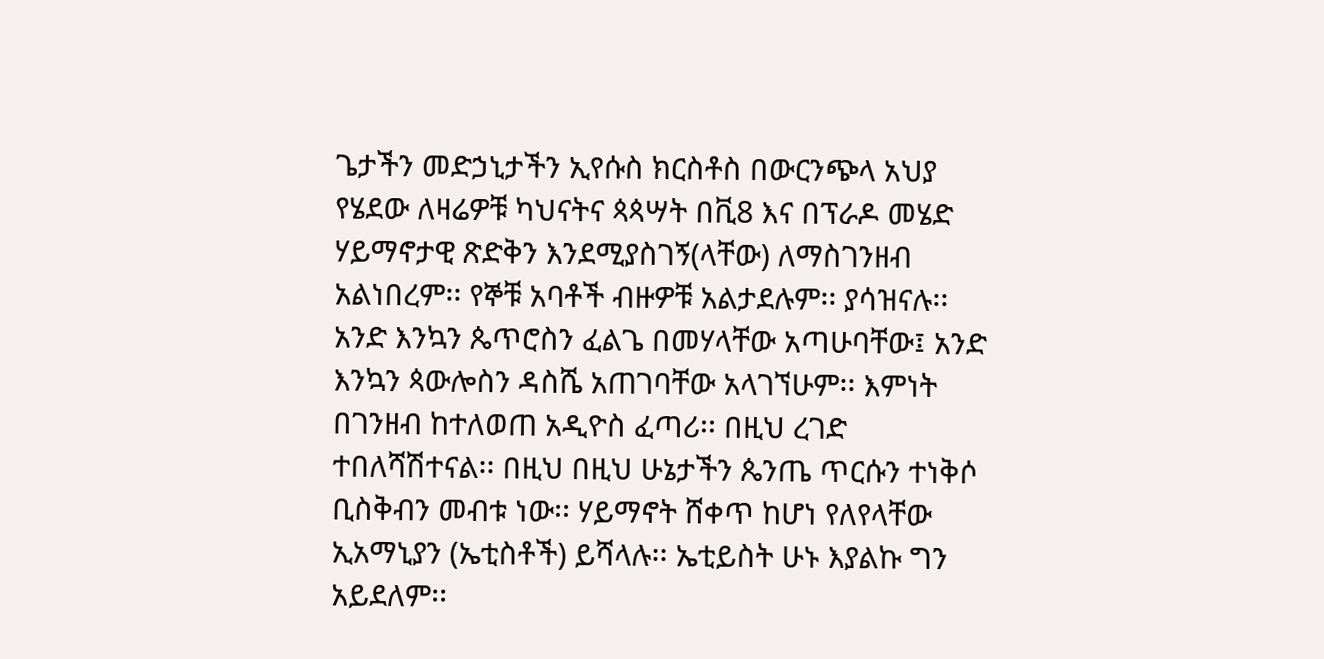ጌታችን መድኃኒታችን ኢየሱስ ክርስቶስ በውርንጭላ አህያ የሄደው ለዛሬዎቹ ካህናትና ጳጳሣት በቪ8 እና በፕራዶ መሄድ ሃይማኖታዊ ጽድቅን እንደሚያስገኝ(ላቸው) ለማስገንዘብ አልነበረም፡፡ የኞቹ አባቶች ብዙዎቹ አልታደሉም፡፡ ያሳዝናሉ፡፡ አንድ እንኳን ጴጥሮስን ፈልጌ በመሃላቸው አጣሁባቸው፤ አንድ እንኳን ጳውሎስን ዳስሼ አጠገባቸው አላገኘሁም፡፡ እምነት በገንዘብ ከተለወጠ አዲዮስ ፈጣሪ፡፡ በዚህ ረገድ ተበለሻሽተናል፡፡ በዚህ በዚህ ሁኔታችን ጴንጤ ጥርሱን ተነቅሶ ቢስቅብን መብቱ ነው፡፡ ሃይማኖት ሸቀጥ ከሆነ የለየላቸው ኢአማኒያን (ኤቲስቶች) ይሻላሉ፡፡ ኤቲይስት ሁኑ እያልኩ ግን አይደለም፡፡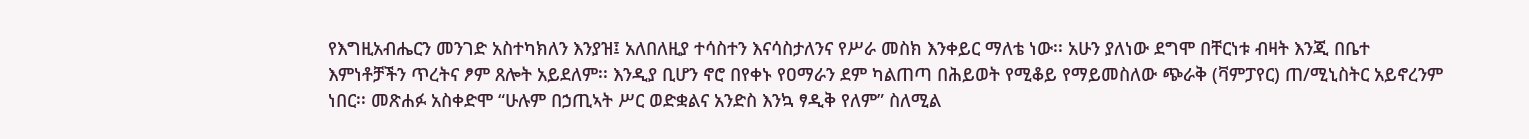የእግዚአብሔርን መንገድ አስተካክለን እንያዝ፤ አለበለዚያ ተሳስተን እናሳስታለንና የሥራ መስክ እንቀይር ማለቴ ነው፡፡ አሁን ያለነው ደግሞ በቸርነቱ ብዛት እንጂ በቤተ እምነቶቻችን ጥረትና ፆም ጸሎት አይደለም፡፡ እንዲያ ቢሆን ኖሮ በየቀኑ የዐማራን ደም ካልጠጣ በሕይወት የሚቆይ የማይመስለው ጭራቅ (ቫምፓየር) ጠ/ሚኒስትር አይኖረንም ነበር፡፡ መጽሐፉ አስቀድሞ “ሁሉም በኃጢኣት ሥር ወድቋልና አንድስ እንኳ ፃዲቅ የለም” ስለሚል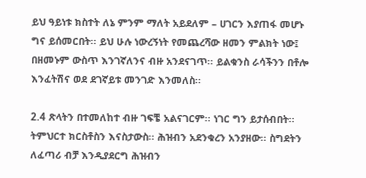ይህ ዓይነቱ ክስተት ለኔ ምንም ማለት አይደለም – ሀገርን እያጠፋ መሆኑ ግና ይሰመርበት፡፡ ይህ ሁሉ ነውረኝነት የመጨረሻው ዘመን ምልክት ነው፤ በዘመኑም ውስጥ እንገኛለንና ብዙ አንደናገጥ፡፡ ይልቁንስ ራሳችንን በቶሎ እንፈትሽና ወደ ደገኛይቱ መንገድ እንመለስ፡፡

2.4 ጽላትን በተመለከተ ብዙ ገፍቼ አልናገርም፡፡ ነገር ግን ይታሰብበት፡፡ ትምህርተ ክርስቶስን እናስታውስ፡፡ ሕዝብን አደንቁረን አንያዘው፡፡ ስግደትን ለፈጣሪ ብቻ እንዲያደርግ ሕዝብን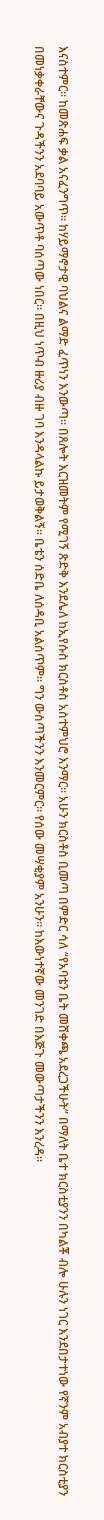እናስተምር፡፡ ከመጽሐፍ ቃል አናፈንግጥ፡፡ ከሃይማኖታዊ ባህልና ልማድ ፈጥነን እንውጣ፡፡ በጸሎት እርዝመትም የሚገኝ ጽድቅ እንደሌለ ከኢየሱስ ክርስቶስ አስተምህሮ እንማር፡፡ አሁን ክርስቶስ ቢመጣ በምድር ሳለ “የአባቴን ቤት መሸቀጫ አደረጋችሁት” በማለት ቤተ ክርስቲያንን በካልቾ ብሎ ሁሉን ነገር እንደበታተነው የኛንም አብያተ ክርስቲያን በመነቃቀራቸውና ጉዳችንን አደባባይ አውጥቶ ባሰጣው ነበር፡፡ በዚህ ነጥብ ዙሪያ ብዙ ገባ እንዳላልኩ ይታወቅልኝ፡፡ ቤቴን ሰድቤ ለሰዳቢ አልሰጥም፡፡ ግን ውስጣችንን እንመርምር፡፡ የሰው መሣቂያም አንሁን፡፡ ከእውነተኛው መንገድ በእጅጉ መውጣታችንን እንረዳ፡፡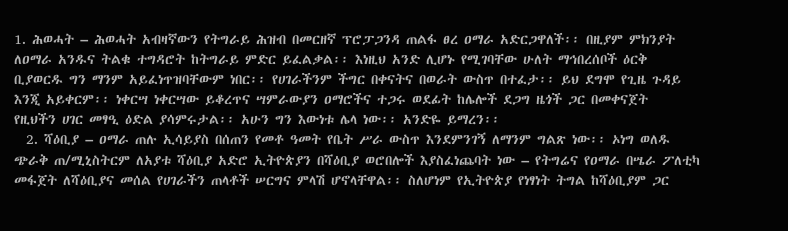1. ሕወሓት – ሕወሓት አብዛኛውን የትግራይ ሕዝብ በመርዘኛ ፕሮፓጋንዳ ጠልፋ ፀረ ዐማራ አድርጋዋለች፡፡ በዚያም ምክንያት ለዐማራ አንዱና ትልቁ ተግዳሮት ከትግራይ ምድር ይፈልቃል፡፡ እነዚህ አንድ ሊሆኑ የሚገባቸው ሁለት ማኅበረሰቦች ዕርቅ ቢያወርዱ ግን ማንም አይፈነጥዝባቸውም ነበር፡፡ የሀገራችንም ችግር በቀናትና በወራት ውስጥ በተፈታ፡፡ ይህ ደግሞ የጊዜ ጉዳይ እንጂ አይቀርም፡፡ ነቀርሣ ነቀርሣው ይቆረጥና ሣምራውያን ዐማሮችና ተጋሩ ወደፊት ከሌሎች ደጋግ ዜጎች ጋር በመቀናጀት  የዚህችን ሀገር መፃዒ ዕድል ያሳምሩታል፡፡ አሁን ግን እውነቱ ሌላ ነው፡፡ አንድዬ ይማረን፡፡
  2. ሻዕቢያ – ዐማራ ጠሉ ኢሳይያስ በሰጠን የመቶ ዓመት የቤት ሥራ ውስጥ እንደምንገኝ ለማንም ግልጽ ነው፡፡ ኦነግ ወለዱ ጭራቅ ጠ/ሚኒስትርም ለአያቱ ሻዕቢያ አድሮ ኢትዮጵያን በሻዕቢያ ወሮበሎች እያስፈነጨባት ነው – የትግሬና የዐማራ በሤራ ፖለቲካ መፋጀት ለሻዕቢያና መሰል የሀገራችን ጠላቶች ሠርግና ምላሽ ሆኖላቸዋል፡፡ ስለሆነም የኢትዮጵያ የነፃነት ትግል ከሻዕቢያም ጋር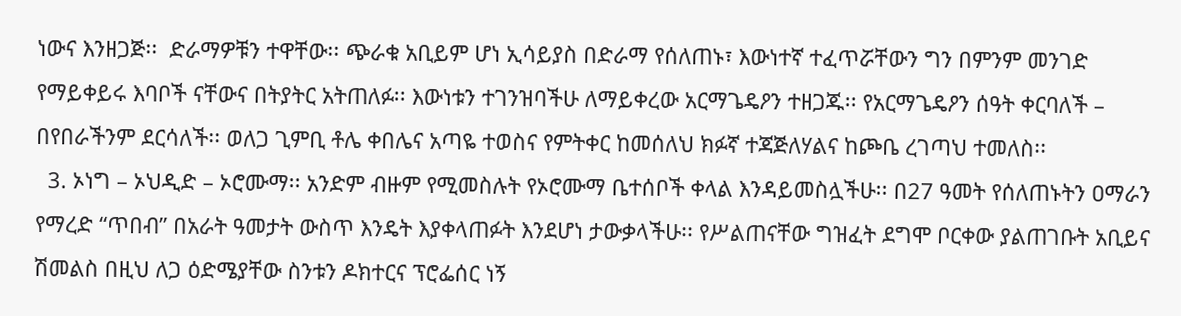ነውና እንዘጋጅ፡፡  ድራማዎቹን ተዋቸው፡፡ ጭራቁ አቢይም ሆነ ኢሳይያስ በድራማ የሰለጠኑ፣ እውነተኛ ተፈጥሯቸውን ግን በምንም መንገድ የማይቀይሩ እባቦች ናቸውና በትያትር አትጠለፉ፡፡ እውነቱን ተገንዝባችሁ ለማይቀረው አርማጌዴዖን ተዘጋጁ፡፡ የአርማጌዴዖን ሰዓት ቀርባለች – በየበራችንም ደርሳለች፡፡ ወለጋ ጊምቢ ቶሌ ቀበሌና አጣዬ ተወስና የምትቀር ከመሰለህ ክፉኛ ተጃጅለሃልና ከጮቤ ረገጣህ ተመለስ፡፡
  3. ኦነግ – ኦህዲድ – ኦሮሙማ፡፡ አንድም ብዙም የሚመስሉት የኦሮሙማ ቤተሰቦች ቀላል እንዳይመስሏችሁ፡፡ በ27 ዓመት የሰለጠኑትን ዐማራን የማረድ “ጥበብ” በአራት ዓመታት ውስጥ እንዴት እያቀላጠፉት እንደሆነ ታውቃላችሁ፡፡ የሥልጠናቸው ግዝፈት ደግሞ ቦርቀው ያልጠገቡት አቢይና ሽመልስ በዚህ ለጋ ዕድሜያቸው ስንቱን ዶክተርና ፕሮፌሰር ነኝ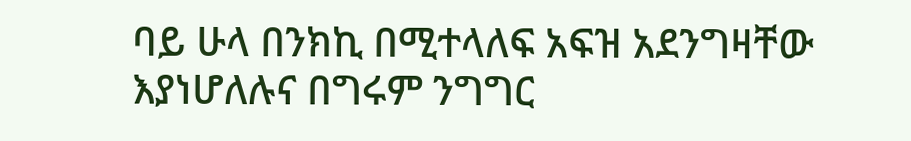ባይ ሁላ በንክኪ በሚተላለፍ አፍዝ አደንግዛቸው እያነሆለሉና በግሩም ንግግር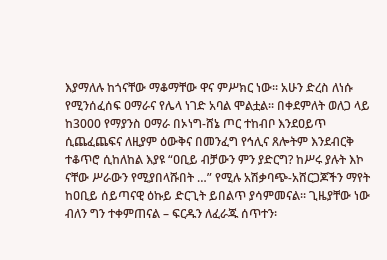እያማለሉ ከጎናቸው ማቆማቸው ዋና ምሥክር ነው፡፡ አሁን ድረስ ለነሱ የሚንሰፈሰፍ ዐማራና የሌላ ነገድ አባል ሞልቷል፡፡ በቀደምለት ወለጋ ላይ ከ3000 የማያንስ ዐማራ በኦነግ-ሸኔ ጦር ተከብቦ እንደዐይጥ ሲጨፈጨፍና ለዚያም ዕውቅና በመንፈግ የኅሊና ጸሎትም እንደብርቅ ተቆጥሮ ሲከለከል እያዩ “ዐቢይ ብቻውን ምን ያድርግ? ከሥሩ ያሉት እኮ ናቸው ሥራውን የሚያበላሹበት …” የሚሉ አሽቃባጭ-አሸርጋጆችን ማየት ከዐቢይ ሰይጣናዊ ዕኩይ ድርጊት ይበልጥ ያሳምመናል፡፡ ጊዜያቸው ነው ብለን ግን ተቀምጠናል – ፍርዱን ለፈራጁ ሰጥተን፡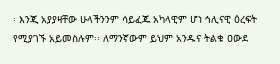፡ እንጂ አያያዛቸው ሁላችንንም ሳይፈጁ አካላዊም ሆነ ኅሊናዊ ዕረፍት የሚያገኙ አይመስሉም፡፡ ለማንኛውም ይህም አንዱና ትልቁ ዐውደ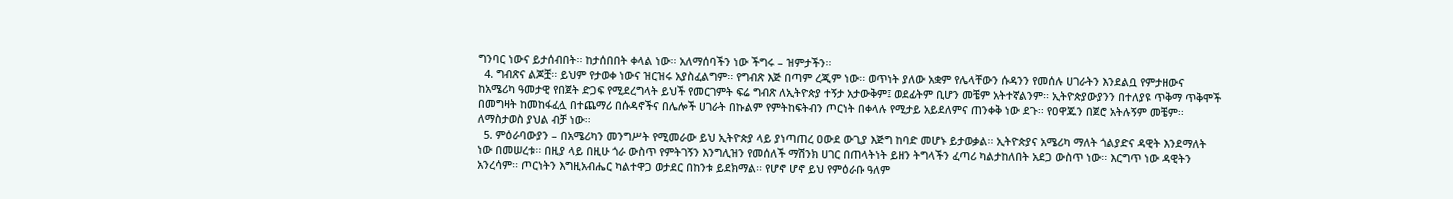ግንባር ነውና ይታሰብበት፡፡ ከታሰበበት ቀላል ነው፡፡ አለማሰባችን ነው ችግሩ – ዝምታችን፡፡
  4. ግብጽና ልጆቿ፡፡ ይህም የታወቀ ነውና ዝርዝሩ አያስፈልግም፡፡ የግብጽ እጅ በጣም ረጂም ነው፡፡ ወጥነት ያለው አቋም የሌላቸውን ሱዳንን የመሰሉ ሀገራትን እንደልቧ የምታዘውና ከአሜሪካ ዓመታዊ የበጀት ድጋፍ የሚደረግላት ይህች የመርገምት ፍሬ ግብጽ ለኢትዮጵያ ተኝታ አታውቅም፤ ወደፊትም ቢሆን መቼም አትተኛልንም፡፡ ኢትዮጵያውያንን በተለያዩ ጥቅማ ጥቅሞች በመግዛት ከመከፋፈሏ በተጨማሪ በሱዳኖችና በሌሎች ሀገራት በኩልም የምትከፍትብን ጦርነት በቀላሉ የሚታይ አይደለምና ጠንቀቅ ነው ደጉ፡፡ የዐዋጁን በጀሮ አትሉኝም መቼም፡፡ ለማስታወስ ያህል ብቻ ነው፡፡
  5. ምዕራባውያን – በአሜሪካን መንግሥት የሚመራው ይህ ኢትዮጵያ ላይ ያነጣጠረ ዐውደ ውጊያ እጅግ ከባድ መሆኑ ይታወቃል፡፡ ኢትዮጵያና አሜሪካ ማለት ጎልያድና ዳዊት እንደማለት ነው በመሠረቱ፡፡ በዚያ ላይ በዚሁ ጎራ ውስጥ የምትገኝን እንግሊዝን የመሰለች ማሽንክ ሀገር በጠላትነት ይዘን ትግላችን ፈጣሪ ካልታከለበት አደጋ ውስጥ ነው፡፡ እርግጥ ነው ዳዊትን አንረሳም፡፡ ጦርነትን እግዚአብሔር ካልተዋጋ ወታደር በከንቱ ይደክማል፡፡ የሆኖ ሆኖ ይህ የምዕራቡ ዓለም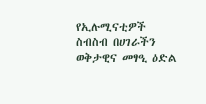የኢሉሚናቲዎች ስብስብ በሀገራችን ወቅታዊና መፃዒ ዕድል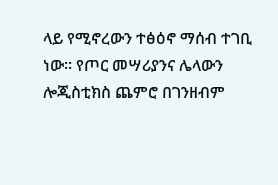ላይ የሚኖረውን ተፅዕኖ ማሰብ ተገቢ ነው፡፡ የጦር መሣሪያንና ሌላውን ሎጂስቲክስ ጨምሮ በገንዘብም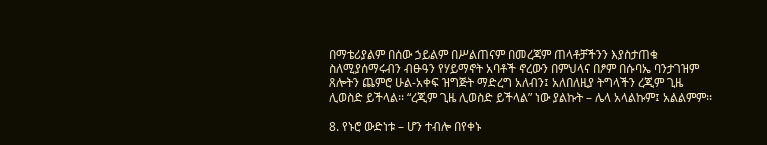በማቴሪያልም በሰው ኃይልም በሥልጠናም በመረጃም ጠላቶቻችንን እያስታጠቁ ስለሚያሰማሩብን ብፁዓን የሃይማኖት አባቶች ኖረውን በምህላና በፆም በሱባኤ ባንታገዝም ጸሎትን ጨምሮ ሁል-አቀፍ ዝግጅት ማድረግ አለብን፤ አለበለዚያ ትግላችን ረጂም ጊዜ ሊወስድ ይችላል፡፡ “ረጂም ጊዜ ሊወስድ ይችላል” ነው ያልኩት – ሌላ አላልኩም፤ አልልምም፡፡

8. የኑሮ ውድነቱ – ሆን ተብሎ በየቀኑ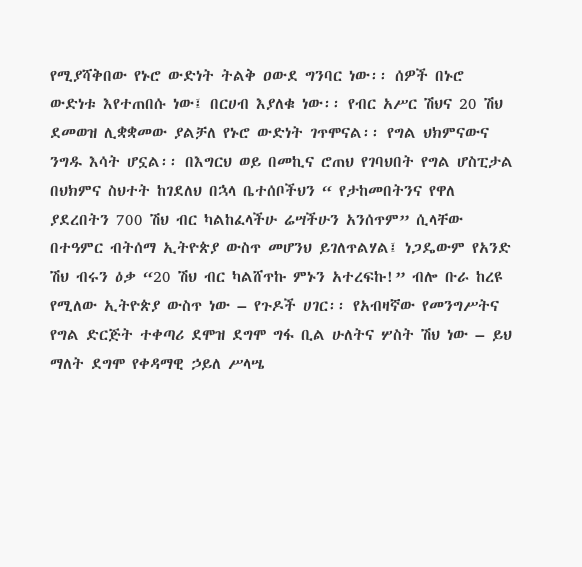የሚያሻቅበው የኑሮ ውድነት ትልቅ ዐውደ ግንባር ነው፡፡ ሰዎች በኑሮ ውድነቱ እየተጠበሱ ነው፤ በርሀብ እያለቁ ነው፡፡ የብር አሥር ሽህና 20 ሽህ ደመወዝ ሊቋቋመው ያልቻለ የኑሮ ውድነት ገጥሞናል፡፡ የግል ህክምናውና ንግዱ እሳት ሆኗል፡፡ በእግርህ ወይ በመኪና ሮጠህ የገባህበት የግል ሆስፒታል በህክምና ስህተት ከገደለህ በኋላ ቤተሰቦችህን “ የታከመበትንና የዋለ ያደረበትን 700 ሽህ ብር ካልከፈላችሁ ሬሣችሁን አንሰጥም” ሲላቸው በተዓምር ብትሰማ ኢትዮጵያ ውስጥ መሆንህ ይገለጥልሃል፤ ነጋዴውም የአንድ ሽህ ብሩን ዕቃ “20 ሽህ ብር ካልሸጥኩ ምኑን አተረፍኩ!” ብሎ ቡራ ከረዩ የሚለው ኢትዮጵያ ውስጥ ነው – የጉዶች ሀገር፡፡ የአብዛኛው የመንግሥትና የግል ድርጅት ተቀጣሪ ደሞዝ ደግሞ ግፋ ቢል ሁለትና ሦስት ሽህ ነው – ይህ ማለት ደግሞ የቀዳማዊ ኃይለ ሥላሤ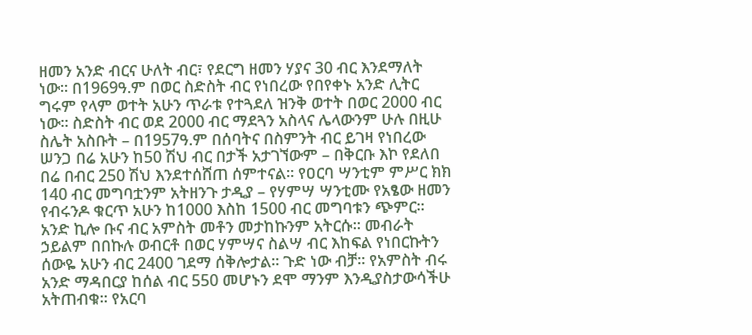ዘመን አንድ ብርና ሁለት ብር፣ የደርግ ዘመን ሃያና 30 ብር እንደማለት ነው፡፡ በ1969ዓ.ም በወር ስድስት ብር የነበረው የበየቀኑ አንድ ሊትር ግሩም የላም ወተት አሁን ጥራቱ የተጓደለ ዝንቅ ወተት በወር 2000 ብር ነው፡፡ ስድስት ብር ወደ 2000 ብር ማደጓን አስላና ሌላውንም ሁሉ በዚሁ ስሌት አስቡት – በ1957ዓ.ም በሰባትና በስምንት ብር ይገዛ የነበረው ሠንጋ በሬ አሁን ከ50 ሽህ ብር በታች አታገኘውም – በቅርቡ እኮ የደለበ በሬ በብር 250 ሽህ እንደተሰሸጠ ሰምተናል፡፡ የዐርባ ሣንቲም ምሥር ክክ 140 ብር መግባቷንም አትዘንጉ ታዲያ – የሃምሣ ሣንቲሙ የአፄው ዘመን የብሩንዶ ቁርጥ አሁን ከ1000 እስከ 1500 ብር መግባቱን ጭምር፡፡ አንድ ኪሎ ቡና ብር አምስት መቶን መታከኩንም አትርሱ፡፡ መብራት ኃይልም በበኩሉ ወብርቶ በወር ሃምሣና ስልሣ ብር እከፍል የነበርኩትን ሰውዬ አሁን ብር 2400 ገደማ ሰቅሎታል፡፡ ጉድ ነው ብቻ፡፡ የአምስት ብሩ አንድ ማዳበርያ ከሰል ብር 550 መሆኑን ደሞ ማንም እንዲያስታውሳችሁ አትጠብቁ፡፡ የአርባ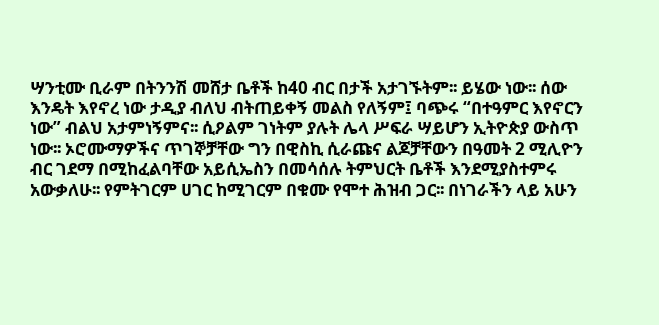ሣንቲሙ ቢራም በትንንሽ መሸታ ቤቶች ከ40 ብር በታች አታገኙትም፡፡ ይሄው ነው፡፡ ሰው እንዴት እየኖረ ነው ታዲያ ብለህ ብትጠይቀኝ መልስ የለኝም፤ ባጭሩ “በተዓምር እየኖርን ነው” ብልህ አታምነኝምና፡፡ ሲዖልም ገነትም ያሉት ሌላ ሥፍራ ሣይሆን ኢትዮጵያ ውስጥ ነው፡፡ ኦሮሙማዎችና ጥገኞቻቸው ግን በዊስኪ ሲራጩና ልጆቻቸውን በዓመት 2 ሚሊዮን ብር ገደማ በሚከፈልባቸው አይሲኤስን በመሳሰሉ ትምህርት ቤቶች እንደሚያስተምሩ አውቃለሁ፡፡ የምትገርም ሀገር ከሚገርም በቁሙ የሞተ ሕዝብ ጋር፡፡ በነገራችን ላይ አሁን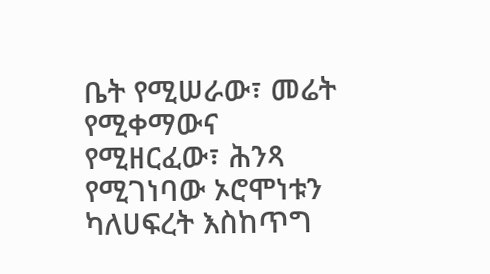ቤት የሚሠራው፣ መሬት የሚቀማውና የሚዘርፈው፣ ሕንጻ የሚገነባው ኦሮሞነቱን ካለሀፍረት እስከጥግ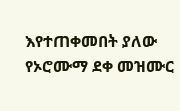እየተጠቀመበት ያለው የኦሮሙማ ደቀ መዝሙር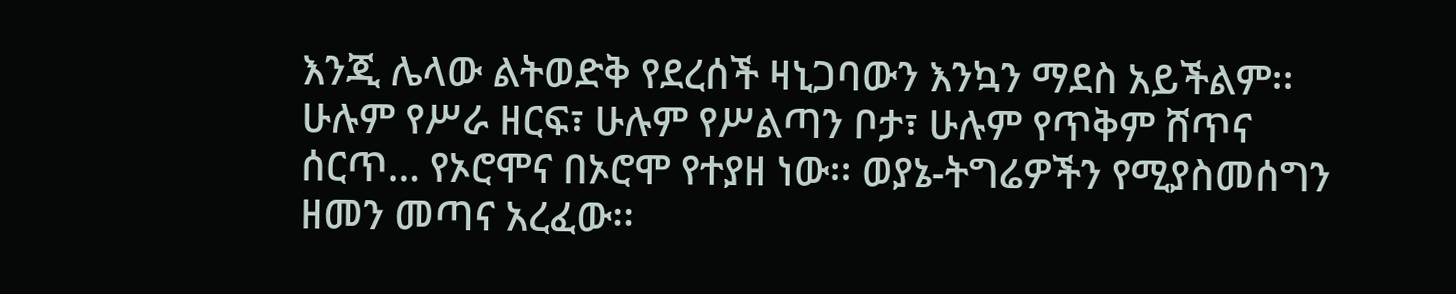እንጂ ሌላው ልትወድቅ የደረሰች ዛኒጋባውን እንኳን ማደስ አይችልም፡፡ ሁሉም የሥራ ዘርፍ፣ ሁሉም የሥልጣን ቦታ፣ ሁሉም የጥቅም ሸጥና ሰርጥ… የኦሮሞና በኦሮሞ የተያዘ ነው፡፡ ወያኔ-ትግሬዎችን የሚያስመሰግን ዘመን መጣና አረፈው፡፡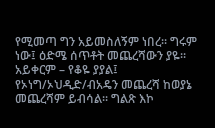የሚመጣ ግን አይመስለኝም ነበረ፡፡ ግሩም ነው፤ ዕድሜ ሰጥቶት መጨረሻውን ያዬ፡፡ አይቀርም – የቆዬ ያያል፤ የኦነግ/ኦህዲድ/ብአዴን መጨረሻ ከወያኔ መጨረሻም ይብሳል፡፡ ግልጽ እኮ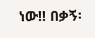ነው!! በቃኝ፡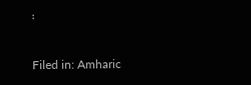፡

Filed in: Amharic